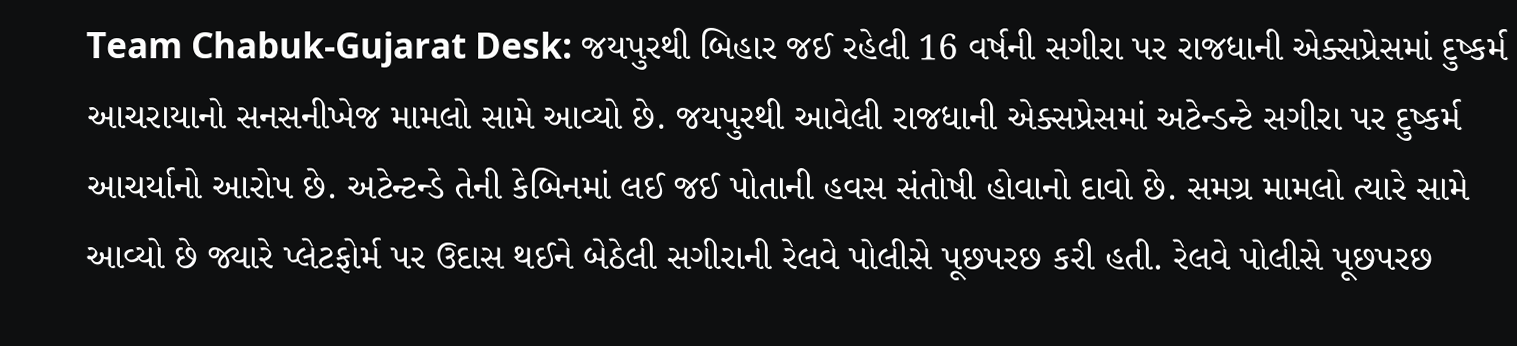Team Chabuk-Gujarat Desk: જયપુરથી બિહાર જઈ રહેલી 16 વર્ષની સગીરા પર રાજધાની એક્સપ્રેસમાં દુષ્કર્મ આચરાયાનો સનસનીખેજ મામલો સામે આવ્યો છે. જયપુરથી આવેલી રાજધાની એક્સપ્રેસમાં અટેન્ડન્ટે સગીરા પર દુષ્કર્મ આચર્યાનો આરોપ છે. અટેન્ટન્ડે તેની કેબિનમાં લઈ જઈ પોતાની હવસ સંતોષી હોવાનો દાવો છે. સમગ્ર મામલો ત્યારે સામે આવ્યો છે જ્યારે પ્લેટફોર્મ પર ઉદાસ થઈને બેઠેલી સગીરાની રેલવે પોલીસે પૂછપરછ કરી હતી. રેલવે પોલીસે પૂછપરછ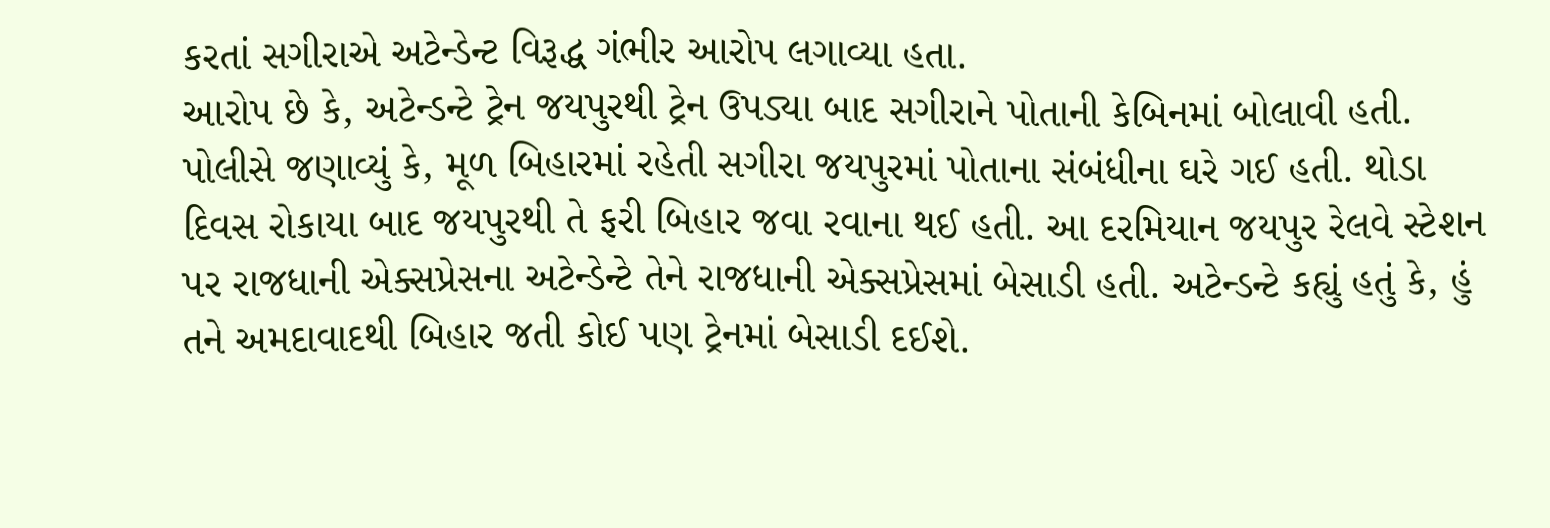કરતાં સગીરાએ અટેન્ડેન્ટ વિરૂદ્ધ ગંભીર આરોપ લગાવ્યા હતા.
આરોપ છે કે, અટેન્ડન્ટે ટ્રેન જયપુરથી ટ્રેન ઉપડ્યા બાદ સગીરાને પોતાની કેબિનમાં બોલાવી હતી. પોલીસે જણાવ્યું કે, મૂળ બિહારમાં રહેતી સગીરા જયપુરમાં પોતાના સંબંધીના ઘરે ગઈ હતી. થોડા દિવસ રોકાયા બાદ જયપુરથી તે ફરી બિહાર જવા રવાના થઈ હતી. આ દરમિયાન જયપુર રેલવે સ્ટેશન પર રાજધાની એક્સપ્રેસના અટેન્ડેન્ટે તેને રાજધાની એક્સપ્રેસમાં બેસાડી હતી. અટેન્ડન્ટે કહ્યું હતું કે, હું તને અમદાવાદથી બિહાર જતી કોઈ પણ ટ્રેનમાં બેસાડી દઈશે.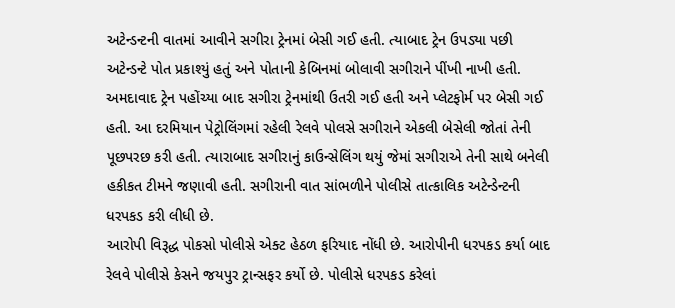અટેન્ડન્ટની વાતમાં આવીને સગીરા ટ્રેનમાં બેસી ગઈ હતી. ત્યાબાદ ટ્રેન ઉપડ્યા પછી અટેન્ડન્ટે પોત પ્રકાશ્યું હતું અને પોતાની કેબિનમાં બોલાવી સગીરાને પીંખી નાખી હતી.
અમદાવાદ ટ્રેન પહોંચ્યા બાદ સગીરા ટ્રેનમાંથી ઉતરી ગઈ હતી અને પ્લેટફોર્મ પર બેસી ગઈ હતી. આ દરમિયાન પેટ્રોલિંગમાં રહેલી રેલવે પોલસે સગીરાને એકલી બેસેલી જોતાં તેની પૂછપરછ કરી હતી. ત્યારાબાદ સગીરાનું કાઉન્સેલિંગ થયું જેમાં સગીરાએ તેની સાથે બનેલી હકીકત ટીમને જણાવી હતી. સગીરાની વાત સાંભળીને પોલીસે તાત્કાલિક અટેન્ડેન્ટની ધરપકડ કરી લીધી છે.
આરોપી વિરૂદ્ધ પોકસો પોલીસે એક્ટ હેઠળ ફરિયાદ નોંધી છે. આરોપીની ધરપકડ કર્યા બાદ રેલવે પોલીસે કેસને જયપુર ટ્રાન્સફર કર્યો છે. પોલીસે ધરપકડ કરેલાં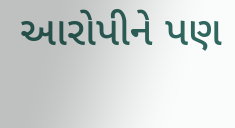આરોપીને પણ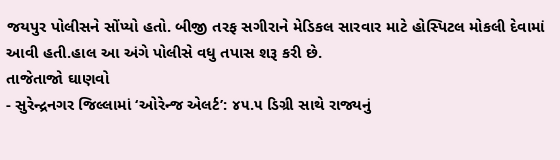જયપુર પોલીસને સોંપ્યો હતો. બીજી તરફ સગીરાને મેડિકલ સારવાર માટે હોસ્પિટલ મોકલી દેવામાં આવી હતી.હાલ આ અંગે પોલીસે વધુ તપાસ શરૂ કરી છે.
તાજેતાજો ઘાણવો
- સુરેન્દ્રનગર જિલ્લામાં ‘ઓરેન્જ એલર્ટ’: ૪૫.૫ ડિગ્રી સાથે રાજ્યનું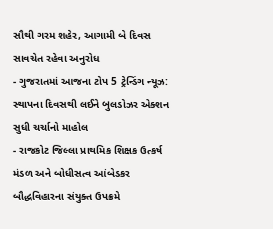સૌથી ગરમ શહેર, આગામી બે દિવસ સાવચેત રહેવા અનુરોધ
- ગુજરાતમાં આજના ટોપ 5 ટ્રેન્ડિંગ ન્યૂઝ: સ્થાપના દિવસથી લઈને બુલડોઝર એક્શન સુધી ચર્ચાનો માહોલ
- રાજકોટ જિલ્લા પ્રાથમિક શિક્ષક ઉત્કર્ષ મંડળ અને બોધીસત્વ આંબેડકર બૌદ્ધવિહારના સંયુક્ત ઉપક્રમે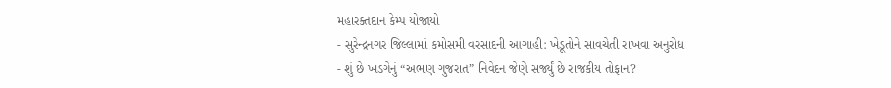મહારક્તદાન કેમ્પ યોજાયો
- સુરેન્દ્રનગર જિલ્લામાં કમોસમી વરસાદની આગાહી: ખેડૂતોને સાવચેતી રાખવા અનુરોધ
- શું છે ખડગેનું “અભણ ગુજરાત” નિવેદન જેણે સર્જ્યું છે રાજકીય તોફાન?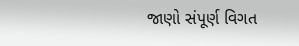જાણો સંપૂર્ણ વિગત